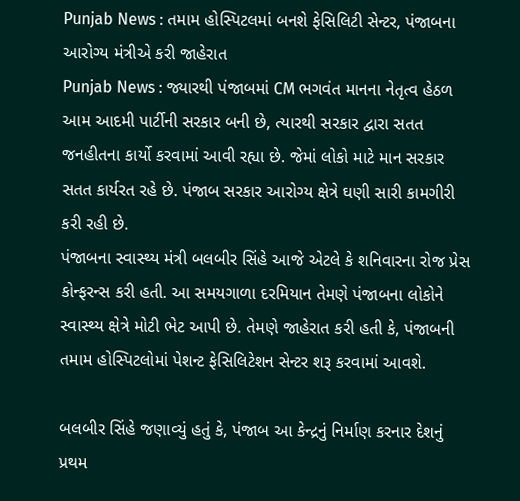Punjab News : તમામ હોસ્પિટલમાં બનશે ફેસિલિટી સેન્ટર, પંજાબના આરોગ્ય મંત્રીએ કરી જાહેરાત
Punjab News : જ્યારથી પંજાબમાં CM ભગવંત માનના નેતૃત્વ હેઠળ આમ આદમી પાર્ટીની સરકાર બની છે, ત્યારથી સરકાર દ્વારા સતત જનહીતના કાર્યો કરવામાં આવી રહ્યા છે. જેમાં લોકો માટે માન સરકાર સતત કાર્યરત રહે છે. પંજાબ સરકાર આરોગ્ય ક્ષેત્રે ઘણી સારી કામગીરી કરી રહી છે.
પંજાબના સ્વાસ્થ્ય મંત્રી બલબીર સિંહે આજે એટલે કે શનિવારના રોજ પ્રેસ કોન્ફરન્સ કરી હતી. આ સમયગાળા દરમિયાન તેમણે પંજાબના લોકોને સ્વાસ્થ્ય ક્ષેત્રે મોટી ભેટ આપી છે. તેમણે જાહેરાત કરી હતી કે, પંજાબની તમામ હોસ્પિટલોમાં પેશન્ટ ફેસિલિટેશન સેન્ટર શરૂ કરવામાં આવશે.

બલબીર સિંહે જણાવ્યું હતું કે, પંજાબ આ કેન્દ્રનું નિર્માણ કરનાર દેશનું પ્રથમ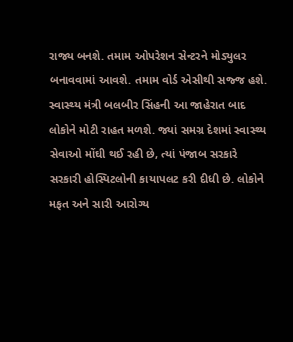રાજ્ય બનશે. તમામ ઓપરેશન સેન્ટરને મોડ્યુલર બનાવવામાં આવશે. તમામ વોર્ડ એસીથી સજ્જ હશે.
સ્વાસ્થ્ય મંત્રી બલબીર સિંહની આ જાહેરાત બાદ લોકોને મોટી રાહત મળશે. જ્યાં સમગ્ર દેશમાં સ્વાસ્થ્ય સેવાઓ મોંઘી થઈ રહી છે, ત્યાં પંજાબ સરકારે સરકારી હોસ્પિટલોની કાયાપલટ કરી દીધી છે. લોકોને મફત અને સારી આરોગ્ય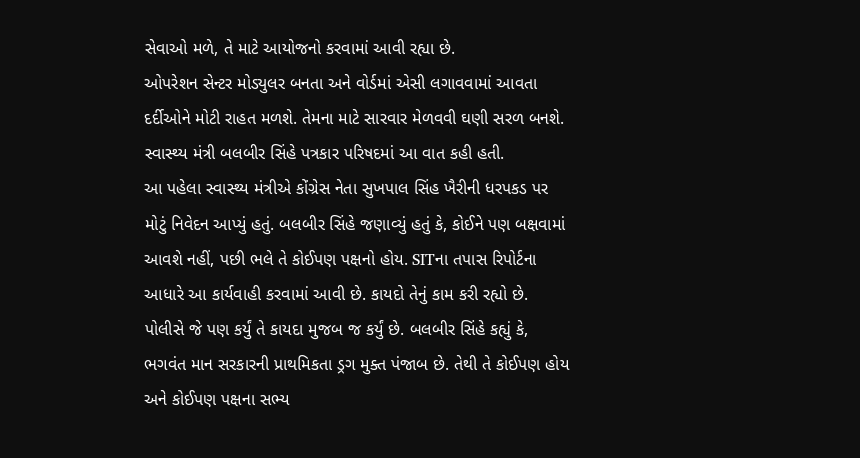સેવાઓ મળે, તે માટે આયોજનો કરવામાં આવી રહ્યા છે.
ઓપરેશન સેન્ટર મોડ્યુલર બનતા અને વોર્ડમાં એસી લગાવવામાં આવતા દર્દીઓને મોટી રાહત મળશે. તેમના માટે સારવાર મેળવવી ઘણી સરળ બનશે. સ્વાસ્થ્ય મંત્રી બલબીર સિંહે પત્રકાર પરિષદમાં આ વાત કહી હતી.
આ પહેલા સ્વાસ્થ્ય મંત્રીએ કોંગ્રેસ નેતા સુખપાલ સિંહ ખૈરીની ધરપકડ પર મોટું નિવેદન આપ્યું હતું. બલબીર સિંહે જણાવ્યું હતું કે, કોઈને પણ બક્ષવામાં આવશે નહીં, પછી ભલે તે કોઈપણ પક્ષનો હોય. SITના તપાસ રિપોર્ટના આધારે આ કાર્યવાહી કરવામાં આવી છે. કાયદો તેનું કામ કરી રહ્યો છે.
પોલીસે જે પણ કર્યું તે કાયદા મુજબ જ કર્યું છે. બલબીર સિંહે કહ્યું કે, ભગવંત માન સરકારની પ્રાથમિકતા ડ્રગ મુક્ત પંજાબ છે. તેથી તે કોઈપણ હોય અને કોઈપણ પક્ષના સભ્ય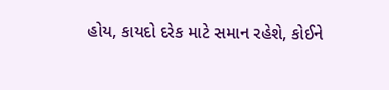હોય, કાયદો દરેક માટે સમાન રહેશે, કોઈને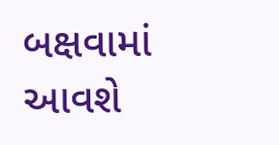બક્ષવામાં આવશે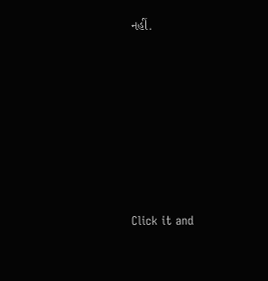નહીં.












Click it and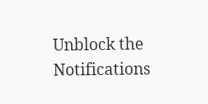Unblock the Notifications